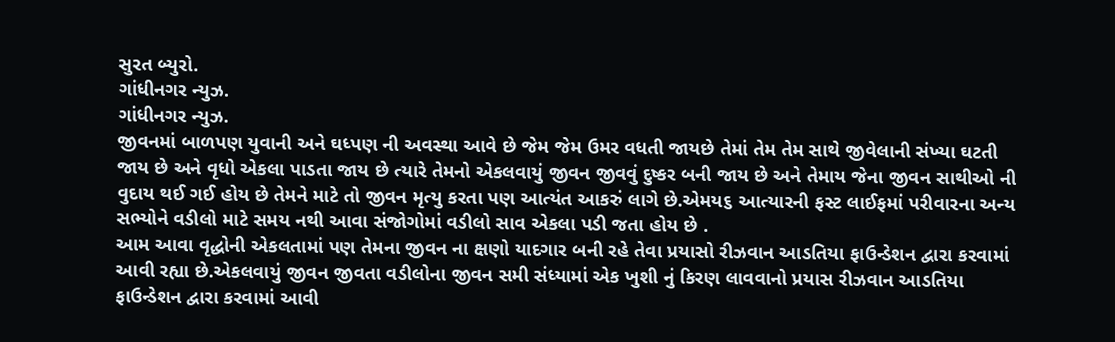સુરત બ્યુરો.
ગાંધીનગર ન્યુઝ.
ગાંધીનગર ન્યુઝ.
જીવનમાં બાળપણ યુવાની અને ઘધ્પણ ની અવસ્થા આવે છે જેમ જેમ ઉમર વધતી જાયછે તેમાં તેમ તેમ સાથે જીવેલાની સંખ્યા ઘટતી જાય છે અને વૃધો એકલા પાડતા જાય છે ત્યારે તેમનો એકલવાયું જીવન જીવવું દુષ્કર બની જાય છે અને તેમાય જેના જીવન સાથીઓ ની વુદાય થઈ ગઈ હોય છે તેમને માટે તો જીવન મૃત્યુ કરતા પણ આત્યંત આકરું લાગે છે.એમય૬ આત્યારની ફસ્ટ લાઈફમાં પરીવારના અન્ય સભ્યોને વડીલો માટે સમય નથી આવા સંજોગોમાં વડીલો સાવ એકલા પડી જતા હોય છે .
આમ આવા વૃદ્ધોની એકલતામાં પણ તેમના જીવન ના ક્ષણો યાદગાર બની રહે તેવા પ્રયાસો રીઝવાન આડતિયા ફાઉન્ડેશન દ્વારા કરવામાં આવી રહ્યા છે.એકલવાયું જીવન જીવતા વડીલોના જીવન સમી સંધ્યામાં એક ખુશી નું કિરણ લાવવાનો પ્રયાસ રીઝવાન આડતિયા ફાઉન્ડેશન દ્વારા કરવામાં આવી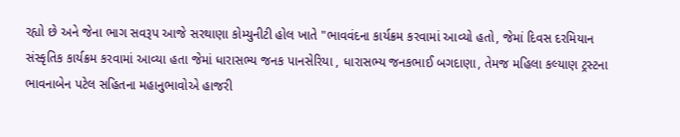રહ્યો છે અને જેના ભાગ સવરૂપ આજે સરથાણા કોમ્યુનીટી હોલ ખાતે "ભાવવંદના કાર્યક્રમ કરવામાં આવ્યો હતો, જેમાં દિવસ દરમિયાન સંસ્કૃતિક કાર્યક્રમ કરવામાં આવ્યા હતા જેમાં ધારાસભ્ય જનક પાનસેરિયા , ધારાસભ્ય જનકભાઈ બગદાણા, તેમજ મહિલા કલ્યાણ ટ્રસ્ટના ભાવનાબેન પટેલ સહિતના મહાનુભાવોએ હાજરી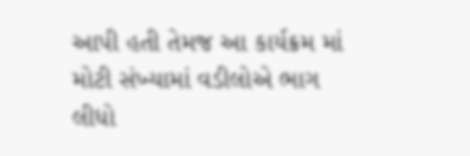આપી હતી તેમજ આ કાર્યક્રમ માં મોટી સંખ્યામાં વડીલોએ ભાગ લીધો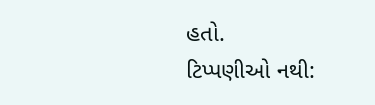હતો.
ટિપ્પણીઓ નથી: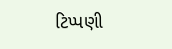ટિપ્પણી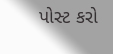પોસ્ટ કરો